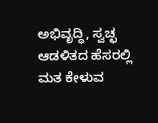ಅಭಿವೃದ್ಧಿ, ಸ್ವಚ್ಛ ಆಡಳಿತದ ಹೆಸರಲ್ಲಿ ಮತ ಕೇಳುವ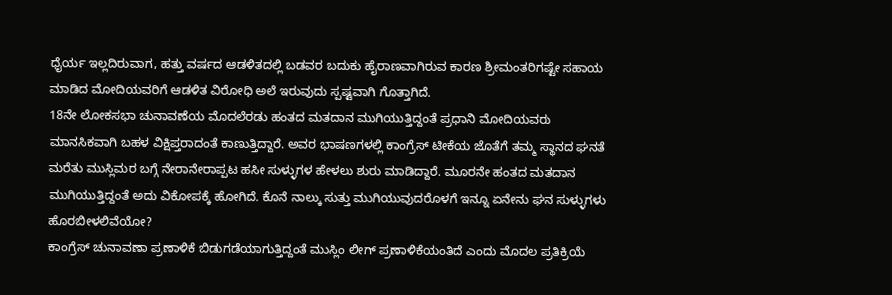ಧೈರ್ಯ ಇಲ್ಲದಿರುವಾಗ, ಹತ್ತು ವರ್ಷದ ಆಡಳಿತದಲ್ಲಿ ಬಡವರ ಬದುಕು ಹೈರಾಣವಾಗಿರುವ ಕಾರಣ ಶ್ರೀಮಂತರಿಗಷ್ಟೇ ಸಹಾಯ ಮಾಡಿದ ಮೋದಿಯವರಿಗೆ ಆಡಳಿತ ವಿರೋಧಿ ಅಲೆ ಇರುವುದು ಸ್ಪಷ್ಟವಾಗಿ ಗೊತ್ತಾಗಿದೆ.
18ನೇ ಲೋಕಸಭಾ ಚುನಾವಣೆಯ ಮೊದಲೆರಡು ಹಂತದ ಮತದಾನ ಮುಗಿಯುತ್ತಿದ್ದಂತೆ ಪ್ರಧಾನಿ ಮೋದಿಯವರು ಮಾನಸಿಕವಾಗಿ ಬಹಳ ವಿಕ್ಷಿಪ್ತರಾದಂತೆ ಕಾಣುತ್ತಿದ್ದಾರೆ. ಅವರ ಭಾಷಣಗಳಲ್ಲಿ ಕಾಂಗ್ರೆಸ್ ಟೀಕೆಯ ಜೊತೆಗೆ ತಮ್ಮ ಸ್ಥಾನದ ಘನತೆ ಮರೆತು ಮುಸ್ಲಿಮರ ಬಗ್ಗೆ ನೇರಾನೇರಾಪ್ಪಟ ಹಸೀ ಸುಳ್ಳುಗಳ ಹೇಳಲು ಶುರು ಮಾಡಿದ್ದಾರೆ. ಮೂರನೇ ಹಂತದ ಮತದಾನ ಮುಗಿಯುತ್ತಿದ್ದಂತೆ ಅದು ವಿಕೋಪಕ್ಕೆ ಹೋಗಿದೆ. ಕೊನೆ ನಾಲ್ಕು ಸುತ್ತು ಮುಗಿಯುವುದರೊಳಗೆ ಇನ್ನೂ ಏನೇನು ಘನ ಸುಳ್ಳುಗಳು ಹೊರಬೀಳಲಿವೆಯೋ?
ಕಾಂಗ್ರೆಸ್ ಚುನಾವಣಾ ಪ್ರಣಾಳಿಕೆ ಬಿಡುಗಡೆಯಾಗುತ್ತಿದ್ದಂತೆ ಮುಸ್ಲಿಂ ಲೀಗ್ ಪ್ರಣಾಳಿಕೆಯಂತಿದೆ ಎಂದು ಮೊದಲ ಪ್ರತಿಕ್ರಿಯೆ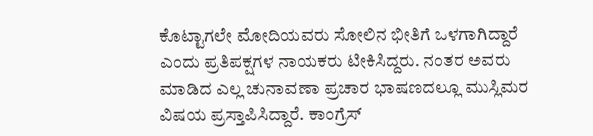ಕೊಟ್ಟಾಗಲೇ ಮೋದಿಯವರು ಸೋಲಿನ ಭೀತಿಗೆ ಒಳಗಾಗಿದ್ದಾರೆ ಎಂದು ಪ್ರತಿಪಕ್ಷಗಳ ನಾಯಕರು ಟೀಕಿಸಿದ್ದರು. ನಂತರ ಅವರು ಮಾಡಿದ ಎಲ್ಲ ಚುನಾವಣಾ ಪ್ರಚಾರ ಭಾಷಣದಲ್ಲೂ ಮುಸ್ಲಿಮರ ವಿಷಯ ಪ್ರಸ್ತಾಪಿಸಿದ್ದಾರೆ. ಕಾಂಗ್ರೆಸ್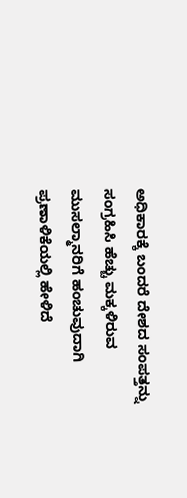ಅಧಿಕಾರಕ್ಕೆ ಬಂದರೆ ದೇಶದ ಸಂಪತ್ತನ್ನು ಸಂಗ್ರಹಿಸಿ ಹೆಚ್ಚು ಮಕ್ಕಳಿರುವ ಮುಸಲ್ಮಾನರಿಗೆ ಹಂಚುವುದಾಗಿ ಪ್ರಣಾಳಿಕೆಯಲ್ಲಿ ಹೇಳಿದೆ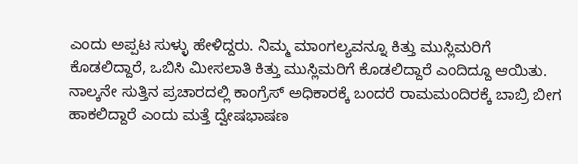ಎಂದು ಅಪ್ಪಟ ಸುಳ್ಳು ಹೇಳಿದ್ದರು. ನಿಮ್ಮ ಮಾಂಗಲ್ಯವನ್ನೂ ಕಿತ್ತು ಮುಸ್ಲಿಮರಿಗೆ ಕೊಡಲಿದ್ದಾರೆ, ಒಬಿಸಿ ಮೀಸಲಾತಿ ಕಿತ್ತು ಮುಸ್ಲಿಮರಿಗೆ ಕೊಡಲಿದ್ದಾರೆ ಎಂದಿದ್ದೂ ಆಯಿತು. ನಾಲ್ಕನೇ ಸುತ್ತಿನ ಪ್ರಚಾರದಲ್ಲಿ ಕಾಂಗ್ರೆಸ್ ಅಧಿಕಾರಕ್ಕೆ ಬಂದರೆ ರಾಮಮಂದಿರಕ್ಕೆ ಬಾಬ್ರಿ ಬೀಗ ಹಾಕಲಿದ್ದಾರೆ ಎಂದು ಮತ್ತೆ ದ್ವೇಷಭಾಷಣ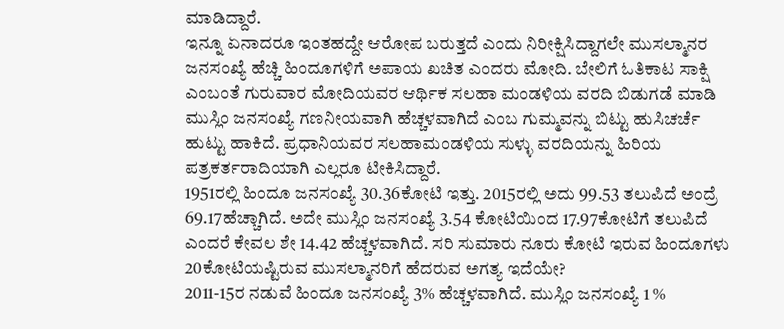ಮಾಡಿದ್ದಾರೆ.
ಇನ್ನೂ ಏನಾದರೂ ಇಂತಹದ್ದೇ ಆರೋಪ ಬರುತ್ತದೆ ಎಂದು ನಿರೀಕ್ಷಿಸಿದ್ದಾಗಲೇ ಮುಸಲ್ಮಾನರ ಜನಸಂಖ್ಯೆ ಹೆಚ್ಚಿ ಹಿಂದೂಗಳಿಗೆ ಅಪಾಯ ಖಚಿತ ಎಂದರು ಮೋದಿ. ಬೇಲಿಗೆ ಓತಿಕಾಟ ಸಾಕ್ಷಿ ಎಂಬಂತೆ ಗುರುವಾರ ಮೋದಿಯವರ ಆರ್ಥಿಕ ಸಲಹಾ ಮಂಡಳಿಯ ವರದಿ ಬಿಡುಗಡೆ ಮಾಡಿ ಮುಸ್ಲಿಂ ಜನಸಂಖ್ಯೆ ಗಣನೀಯವಾಗಿ ಹೆಚ್ಚಳವಾಗಿದೆ ಎಂಬ ಗುಮ್ಮವನ್ನು ಬಿಟ್ಟು ಹುಸಿಚರ್ಚೆ ಹುಟ್ಟು ಹಾಕಿದೆ. ಪ್ರಧಾನಿಯವರ ಸಲಹಾಮಂಡಳಿಯ ಸುಳ್ಳು ವರದಿಯನ್ನು ಹಿರಿಯ ಪತ್ರಕರ್ತರಾದಿಯಾಗಿ ಎಲ್ಲರೂ ಟೀಕಿಸಿದ್ದಾರೆ.
1951ರಲ್ಲಿ ಹಿಂದೂ ಜನಸಂಖ್ಯೆ 30.36ಕೋಟಿ ಇತ್ತು. 2015ರಲ್ಲಿ ಅದು 99.53 ತಲುಪಿದೆ ಅಂದ್ರೆ 69.17ಹೆಚ್ಚಾಗಿದೆ. ಅದೇ ಮುಸ್ಲಿಂ ಜನಸಂಖ್ಯೆ 3.54 ಕೋಟಿಯಿಂದ 17.97ಕೋಟಿಗೆ ತಲುಪಿದೆ ಎಂದರೆ ಕೇವಲ ಶೇ 14.42 ಹೆಚ್ಚಳವಾಗಿದೆ. ಸರಿ ಸುಮಾರು ನೂರು ಕೋಟಿ ಇರುವ ಹಿಂದೂಗಳು 20ಕೋಟಿಯಷ್ಟಿರುವ ಮುಸಲ್ಮಾನರಿಗೆ ಹೆದರುವ ಅಗತ್ಯ ಇದೆಯೇ?
2011-15ರ ನಡುವೆ ಹಿಂದೂ ಜನಸಂಖ್ಯೆ 3% ಹೆಚ್ಚಳವಾಗಿದೆ. ಮುಸ್ಲಿಂ ಜನಸಂಖ್ಯೆ 1 %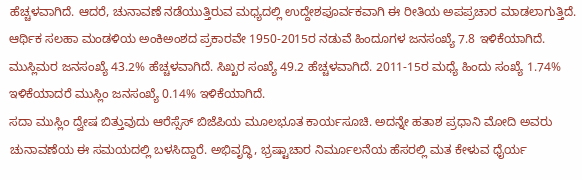ಹೆಚ್ಚಳವಾಗಿದೆ. ಆದರೆ, ಚುನಾವಣೆ ನಡೆಯುತ್ತಿರುವ ಮಧ್ಯದಲ್ಲಿ ಉದ್ದೇಶಪೂರ್ವಕವಾಗಿ ಈ ರೀತಿಯ ಅಪಪ್ರಚಾರ ಮಾಡಲಾಗುತ್ತಿದೆ.
ಆರ್ಥಿಕ ಸಲಹಾ ಮಂಡಳಿಯ ಅಂಕಿಅಂಶದ ಪ್ರಕಾರವೇ 1950-2015ರ ನಡುವೆ ಹಿಂದೂಗಳ ಜನಸಂಖ್ಯೆ 7.8 ಇಳಿಕೆಯಾಗಿದೆ. ಮುಸ್ಲಿಮರ ಜನಸಂಖ್ಯೆ 43.2% ಹೆಚ್ಚಳವಾಗಿದೆ. ಸಿಖ್ಖರ ಸಂಖ್ಯೆ 49.2 ಹೆಚ್ಚಳವಾಗಿದೆ. 2011-15ರ ಮಧ್ಯೆ ಹಿಂದು ಸಂಖ್ಯೆ 1.74% ಇಳಿಕೆಯಾದರೆ ಮುಸ್ಲಿಂ ಜನಸಂಖ್ಯೆ 0.14% ಇಳಿಕೆಯಾಗಿದೆ.
ಸದಾ ಮುಸ್ಲಿಂ ದ್ವೇಷ ಬಿತ್ತುವುದು ಆರೆಸ್ಸೆಸ್ ಬಿಜೆಪಿಯ ಮೂಲಭೂತ ಕಾರ್ಯಸೂಚಿ. ಅದನ್ನೇ ಹತಾಶ ಪ್ರಧಾನಿ ಮೋದಿ ಅವರು ಚುನಾವಣೆಯ ಈ ಸಮಯದಲ್ಲಿ ಬಳಸಿದ್ದಾರೆ. ಅಭಿವೃದ್ಧಿ, ಭ್ರಷ್ಟಾಚಾರ ನಿರ್ಮೂಲನೆಯ ಹೆಸರಲ್ಲಿ ಮತ ಕೇಳುವ ಧೈರ್ಯ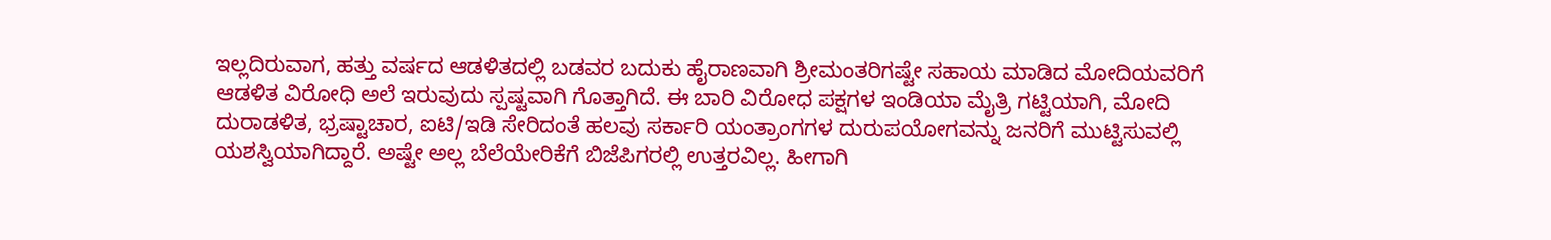ಇಲ್ಲದಿರುವಾಗ, ಹತ್ತು ವರ್ಷದ ಆಡಳಿತದಲ್ಲಿ ಬಡವರ ಬದುಕು ಹೈರಾಣವಾಗಿ ಶ್ರೀಮಂತರಿಗಷ್ಟೇ ಸಹಾಯ ಮಾಡಿದ ಮೋದಿಯವರಿಗೆ ಆಡಳಿತ ವಿರೋಧಿ ಅಲೆ ಇರುವುದು ಸ್ಪಷ್ಟವಾಗಿ ಗೊತ್ತಾಗಿದೆ. ಈ ಬಾರಿ ವಿರೋಧ ಪಕ್ಷಗಳ ಇಂಡಿಯಾ ಮೈತ್ರಿ ಗಟ್ಟಿಯಾಗಿ, ಮೋದಿ ದುರಾಡಳಿತ, ಭ್ರಷ್ಟಾಚಾರ, ಐಟಿ/ಇಡಿ ಸೇರಿದಂತೆ ಹಲವು ಸರ್ಕಾರಿ ಯಂತ್ರಾಂಗಗಳ ದುರುಪಯೋಗವನ್ನು ಜನರಿಗೆ ಮುಟ್ಟಿಸುವಲ್ಲಿ ಯಶಸ್ವಿಯಾಗಿದ್ದಾರೆ. ಅಷ್ಟೇ ಅಲ್ಲ ಬೆಲೆಯೇರಿಕೆಗೆ ಬಿಜೆಪಿಗರಲ್ಲಿ ಉತ್ತರವಿಲ್ಲ. ಹೀಗಾಗಿ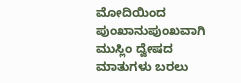ಮೋದಿಯಿಂದ ಪುಂಖಾನುಪುಂಖವಾಗಿ ಮುಸ್ಲಿಂ ದ್ವೇಷದ ಮಾತುಗಳು ಬರಲು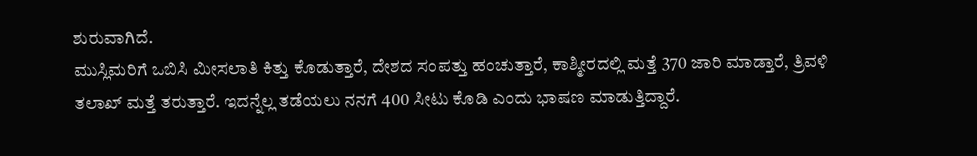ಶುರುವಾಗಿದೆ.
ಮುಸ್ಲಿಮರಿಗೆ ಒಬಿಸಿ ಮೀಸಲಾತಿ ಕಿತ್ತು ಕೊಡುತ್ತಾರೆ, ದೇಶದ ಸಂಪತ್ತು ಹಂಚುತ್ತಾರೆ, ಕಾಶ್ಮೀರದಲ್ಲಿ ಮತ್ತೆ 370 ಜಾರಿ ಮಾಡ್ತಾರೆ, ತ್ರಿವಳಿ ತಲಾಖ್ ಮತ್ತೆ ತರುತ್ತಾರೆ. ಇದನ್ನೆಲ್ಲ ತಡೆಯಲು ನನಗೆ 400 ಸೀಟು ಕೊಡಿ ಎಂದು ಭಾಷಣ ಮಾಡುತ್ತಿದ್ದಾರೆ.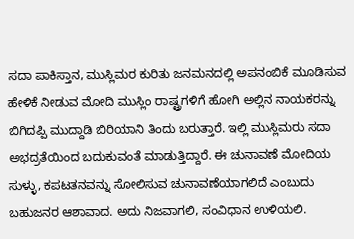ಸದಾ ಪಾಕಿಸ್ತಾನ, ಮುಸ್ಲಿಮರ ಕುರಿತು ಜನಮನದಲ್ಲಿ ಅಪನಂಬಿಕೆ ಮೂಡಿಸುವ ಹೇಳಿಕೆ ನೀಡುವ ಮೋದಿ ಮುಸ್ಲಿಂ ರಾಷ್ಟ್ರಗಳಿಗೆ ಹೋಗಿ ಅಲ್ಲಿನ ನಾಯಕರನ್ನು ಬಿಗಿದಪ್ಪಿ ಮುದ್ದಾಡಿ ಬಿರಿಯಾನಿ ತಿಂದು ಬರುತ್ತಾರೆ. ಇಲ್ಲಿ ಮುಸ್ಲಿಮರು ಸದಾ ಅಭದ್ರತೆಯಿಂದ ಬದುಕುವಂತೆ ಮಾಡುತ್ತಿದ್ದಾರೆ. ಈ ಚುನಾವಣೆ ಮೋದಿಯ ಸುಳ್ಳು, ಕಪಟತನವನ್ನು ಸೋಲಿಸುವ ಚುನಾವಣೆಯಾಗಲಿದೆ ಎಂಬುದು ಬಹುಜನರ ಆಶಾವಾದ. ಅದು ನಿಜವಾಗಲಿ, ಸಂವಿಧಾನ ಉಳಿಯಲಿ.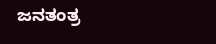ಜನತಂತ್ರ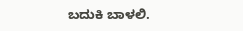ಬದುಕಿ ಬಾಳಲಿ.